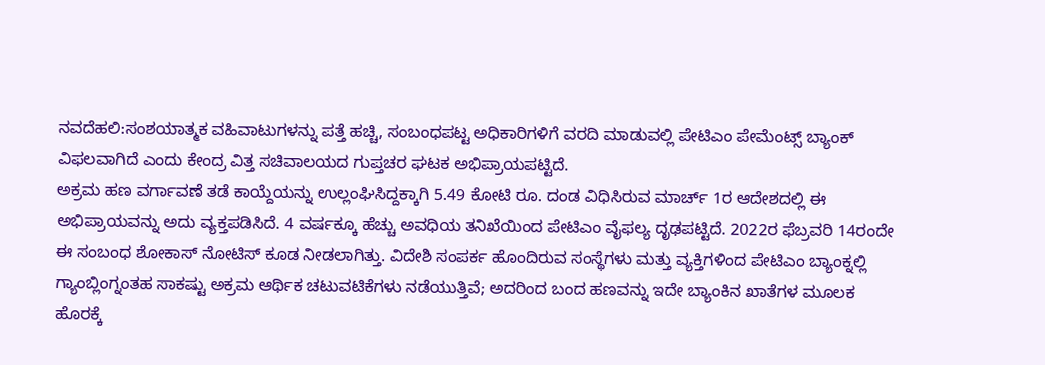ನವದೆಹಲಿ:ಸಂಶಯಾತ್ಮಕ ವಹಿವಾಟುಗಳನ್ನು ಪತ್ತೆ ಹಚ್ಚಿ, ಸಂಬಂಧಪಟ್ಟ ಅಧಿಕಾರಿಗಳಿಗೆ ವರದಿ ಮಾಡುವಲ್ಲಿ ಪೇಟಿಎಂ ಪೇಮೆಂಟ್ಸ್ ಬ್ಯಾಂಕ್ ವಿಫಲವಾಗಿದೆ ಎಂದು ಕೇಂದ್ರ ವಿತ್ತ ಸಚಿವಾಲಯದ ಗುಪ್ತಚರ ಘಟಕ ಅಭಿಪ್ರಾಯಪಟ್ಟಿದೆ.
ಅಕ್ರಮ ಹಣ ವರ್ಗಾವಣೆ ತಡೆ ಕಾಯ್ದೆಯನ್ನು ಉಲ್ಲಂಘಿಸಿದ್ದಕ್ಕಾಗಿ 5.49 ಕೋಟಿ ರೂ. ದಂಡ ವಿಧಿಸಿರುವ ಮಾರ್ಚ್ 1ರ ಆದೇಶದಲ್ಲಿ ಈ ಅಭಿಪ್ರಾಯವನ್ನು ಅದು ವ್ಯಕ್ತಪಡಿಸಿದೆ. 4 ವರ್ಷಕ್ಕೂ ಹೆಚ್ಚು ಅವಧಿಯ ತನಿಖೆಯಿಂದ ಪೇಟಿಎಂ ವೈಫಲ್ಯ ದೃಢಪಟ್ಟಿದೆ. 2022ರ ಫೆಬ್ರವರಿ 14ರಂದೇ ಈ ಸಂಬಂಧ ಶೋಕಾಸ್ ನೋಟಿಸ್ ಕೂಡ ನೀಡಲಾಗಿತ್ತು. ವಿದೇಶಿ ಸಂಪರ್ಕ ಹೊಂದಿರುವ ಸಂಸ್ಥೆಗಳು ಮತ್ತು ವ್ಯಕ್ತಿಗಳಿಂದ ಪೇಟಿಎಂ ಬ್ಯಾಂಕ್ನಲ್ಲಿ ಗ್ಯಾಂಬ್ಲಿಂಗ್ನಂತಹ ಸಾಕಷ್ಟು ಅಕ್ರಮ ಆರ್ಥಿಕ ಚಟುವಟಿಕೆಗಳು ನಡೆಯುತ್ತಿವೆ; ಅದರಿಂದ ಬಂದ ಹಣವನ್ನು ಇದೇ ಬ್ಯಾಂಕಿನ ಖಾತೆಗಳ ಮೂಲಕ ಹೊರಕ್ಕೆ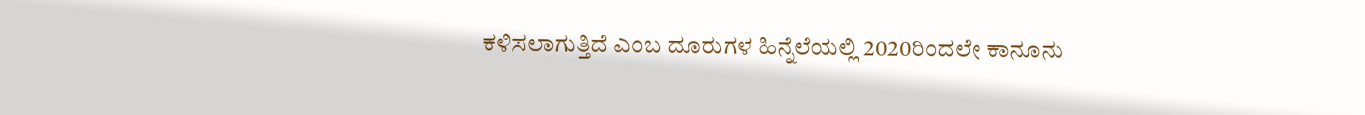ಕಳಿಸಲಾಗುತ್ತಿದೆ ಎಂಬ ದೂರುಗಳ ಹಿನ್ನೆಲೆಯಲ್ಲಿ 2020ರಿಂದಲೇ ಕಾನೂನು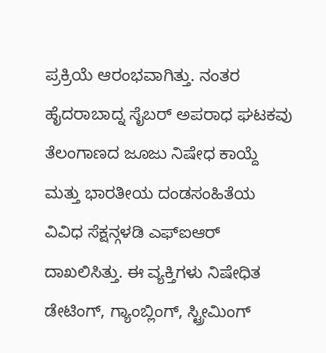ಪ್ರಕ್ರಿಯೆ ಆರಂಭವಾಗಿತ್ತು. ನಂತರ ಹೈದರಾಬಾದ್ನ ಸೈಬರ್ ಅಪರಾಧ ಘಟಕವು ತೆಲಂಗಾಣದ ಜೂಜು ನಿಷೇಧ ಕಾಯ್ದೆ ಮತ್ತು ಭಾರತೀಯ ದಂಡಸಂಹಿತೆಯ ವಿವಿಧ ಸೆಕ್ಷನ್ಗಳಡಿ ಎಫ್ಐಆರ್ ದಾಖಲಿಸಿತ್ತು. ಈ ವ್ಯಕ್ತಿಗಳು ನಿಷೇಧಿತ ಡೇಟಿಂಗ್, ಗ್ಯಾಂಬ್ಲಿಂಗ್, ಸ್ಟ್ರೀಮಿಂಗ್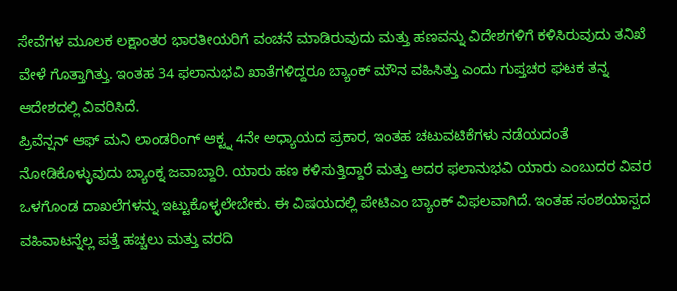ಸೇವೆಗಳ ಮೂಲಕ ಲಕ್ಷಾಂತರ ಭಾರತೀಯರಿಗೆ ವಂಚನೆ ಮಾಡಿರುವುದು ಮತ್ತು ಹಣವನ್ನು ವಿದೇಶಗಳಿಗೆ ಕಳಿಸಿರುವುದು ತನಿಖೆ ವೇಳೆ ಗೊತ್ತಾಗಿತ್ತು. ಇಂತಹ 34 ಫಲಾನುಭವಿ ಖಾತೆಗಳಿದ್ದರೂ ಬ್ಯಾಂಕ್ ಮೌನ ವಹಿಸಿತ್ತು ಎಂದು ಗುಪ್ತಚರ ಘಟಕ ತನ್ನ ಆದೇಶದಲ್ಲಿ ವಿವರಿಸಿದೆ.
ಪ್ರಿವೆನ್ಷನ್ ಆಫ್ ಮನಿ ಲಾಂಡರಿಂಗ್ ಆಕ್ಟ್ನ 4ನೇ ಅಧ್ಯಾಯದ ಪ್ರಕಾರ, ಇಂತಹ ಚಟುವಟಿಕೆಗಳು ನಡೆಯದಂತೆ ನೋಡಿಕೊಳ್ಳುವುದು ಬ್ಯಾಂಕ್ನ ಜವಾಬ್ದಾರಿ. ಯಾರು ಹಣ ಕಳಿಸುತ್ತಿದ್ದಾರೆ ಮತ್ತು ಅದರ ಫಲಾನುಭವಿ ಯಾರು ಎಂಬುದರ ವಿವರ ಒಳಗೊಂಡ ದಾಖಲೆಗಳನ್ನು ಇಟ್ಟುಕೊಳ್ಳಲೇಬೇಕು. ಈ ವಿಷಯದಲ್ಲಿ ಪೇಟಿಎಂ ಬ್ಯಾಂಕ್ ವಿಫಲವಾಗಿದೆ. ಇಂತಹ ಸಂಶಯಾಸ್ಪದ ವಹಿವಾಟನ್ನೆಲ್ಲ ಪತ್ತೆ ಹಚ್ಚಲು ಮತ್ತು ವರದಿ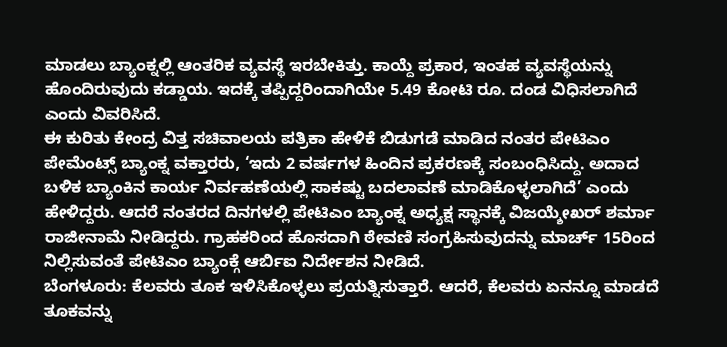ಮಾಡಲು ಬ್ಯಾಂಕ್ನಲ್ಲಿ ಆಂತರಿಕ ವ್ಯವಸ್ಥೆ ಇರಬೇಕಿತ್ತು. ಕಾಯ್ದೆ ಪ್ರಕಾರ, ಇಂತಹ ವ್ಯವಸ್ಥೆಯನ್ನು ಹೊಂದಿರುವುದು ಕಡ್ಡಾಯ. ಇದಕ್ಕೆ ತಪ್ಪಿದ್ದರಿಂದಾಗಿಯೇ 5.49 ಕೋಟಿ ರೂ. ದಂಡ ವಿಧಿಸಲಾಗಿದೆ ಎಂದು ವಿವರಿಸಿದೆ.
ಈ ಕುರಿತು ಕೇಂದ್ರ ವಿತ್ತ ಸಚಿವಾಲಯ ಪತ್ರಿಕಾ ಹೇಳಿಕೆ ಬಿಡುಗಡೆ ಮಾಡಿದ ನಂತರ ಪೇಟಿಎಂ ಪೇಮೆಂಟ್ಸ್ ಬ್ಯಾಂಕ್ನ ವಕ್ತಾರರು, ‘ಇದು 2 ವರ್ಷಗಳ ಹಿಂದಿನ ಪ್ರಕರಣಕ್ಕೆ ಸಂಬಂಧಿಸಿದ್ದು. ಅದಾದ ಬಳಿಕ ಬ್ಯಾಂಕಿನ ಕಾರ್ಯ ನಿರ್ವಹಣೆಯಲ್ಲಿ ಸಾಕಷ್ಟು ಬದಲಾವಣೆ ಮಾಡಿಕೊಳ್ಳಲಾಗಿದೆ’ ಎಂದು ಹೇಳಿದ್ದರು. ಆದರೆ ನಂತರದ ದಿನಗಳಲ್ಲಿ ಪೇಟಿಎಂ ಬ್ಯಾಂಕ್ನ ಅಧ್ಯಕ್ಷ ಸ್ಥಾನಕ್ಕೆ ವಿಜಯ್ಶೇಖರ್ ಶರ್ಮಾ ರಾಜೀನಾಮೆ ನೀಡಿದ್ದರು. ಗ್ರಾಹಕರಿಂದ ಹೊಸದಾಗಿ ಠೇವಣಿ ಸಂಗ್ರಹಿಸುವುದನ್ನು ಮಾರ್ಚ್ 15ರಿಂದ ನಿಲ್ಲಿಸುವಂತೆ ಪೇಟಿಎಂ ಬ್ಯಾಂಕ್ಗೆ ಆರ್ಬಿಐ ನಿರ್ದೇಶನ ನೀಡಿದೆ.
ಬೆಂಗಳೂರು: ಕೆಲವರು ತೂಕ ಇಳಿಸಿಕೊಳ್ಳಲು ಪ್ರಯತ್ನಿಸುತ್ತಾರೆ. ಆದರೆ, ಕೆಲವರು ಏನನ್ನೂ ಮಾಡದೆ ತೂಕವನ್ನು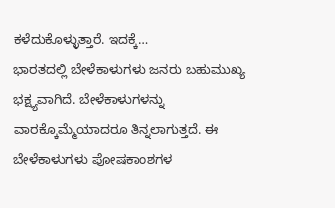ಕಳೆದುಕೊಳ್ಳುತ್ತಾರೆ. ಇದಕ್ಕೆ…
ಭಾರತದಲ್ಲಿ ಬೇಳೆಕಾಳುಗಳು ಜನರು ಬಹುಮುಖ್ಯ ಭಕ್ಷ್ಯವಾಗಿದೆ. ಬೇಳೆಕಾಳುಗಳನ್ನು ವಾರಕ್ಕೊಮ್ಮೆಯಾದರೂ ತಿನ್ನಲಾಗುತ್ತದೆ. ಈ ಬೇಳೆಕಾಳುಗಳು ಪೋಷಕಾಂಶಗಳ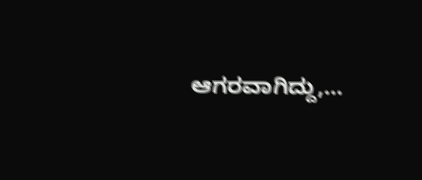ಆಗರವಾಗಿದ್ದು,…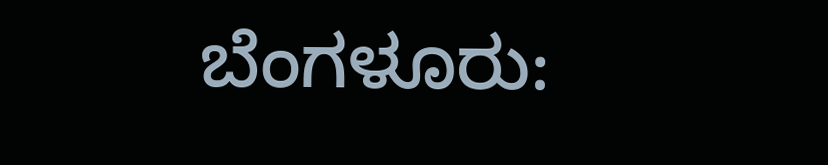ಬೆಂಗಳೂರು: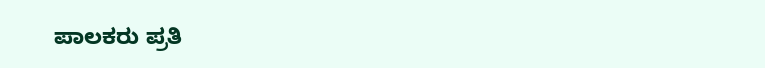ಪಾಲಕರು ಪ್ರತಿ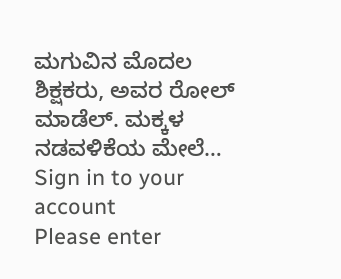ಮಗುವಿನ ಮೊದಲ ಶಿಕ್ಷಕರು, ಅವರ ರೋಲ್ ಮಾಡೆಲ್. ಮಕ್ಕಳ ನಡವಳಿಕೆಯ ಮೇಲೆ…
Sign in to your account
Please enter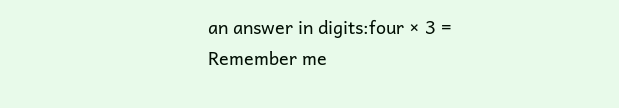an answer in digits:four × 3 =
Remember me